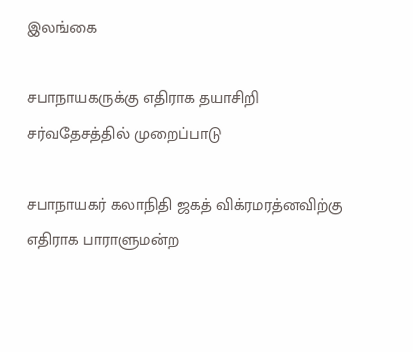இலங்கை

சபாநாயகருக்கு எதிராக தயாசிறி சர்வதேசத்தில் முறைப்பாடு

சபாநாயகர் கலாநிதி ஜகத் விக்ரமரத்னவிற்கு எதிராக பாராளுமன்ற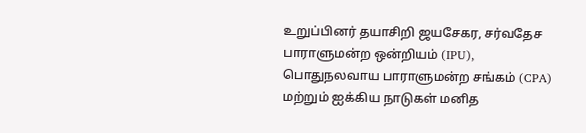உறுப்பினர் தயாசிறி ஜயசேகர, சர்வதேச பாராளுமன்ற ஒன்றியம் (IPU), பொதுநலவாய பாராளுமன்ற சங்கம் (CPA) மற்றும் ஐக்கிய நாடுகள் மனித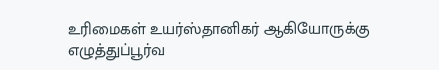உரிமைகள் உயர்ஸ்தானிகர் ஆகியோருக்கு எழுத்துப்பூர்வ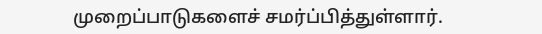முறைப்பாடுகளைச் சமர்ப்பித்துள்ளார்.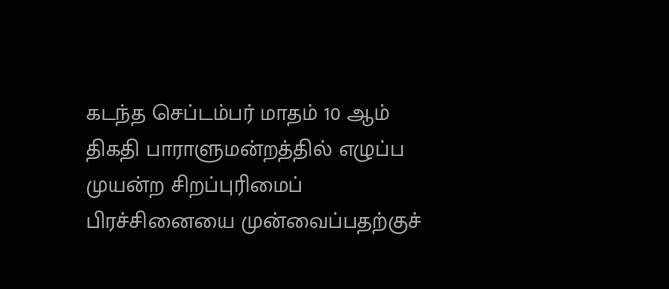கடந்த செப்டம்பர் மாதம் 10 ஆம் திகதி பாராளுமன்றத்தில் எழுப்ப முயன்ற சிறப்புரிமைப் பிரச்சினையை முன்வைப்பதற்குச்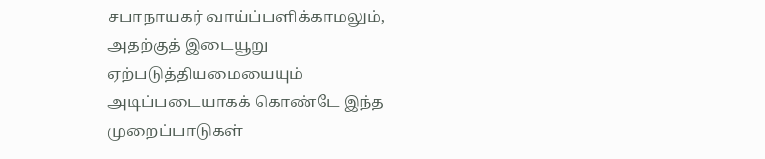சபாநாயகர் வாய்ப்பளிக்காமலும், அதற்குத் இடையூறு ஏற்படுத்தியமையையும் அடிப்படையாகக் கொண்டே இந்த முறைப்பாடுகள்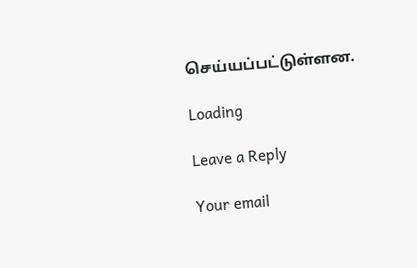செய்யப்பட்டுள்ளன.

Loading

Leave a Reply

Your email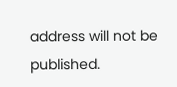address will not be published.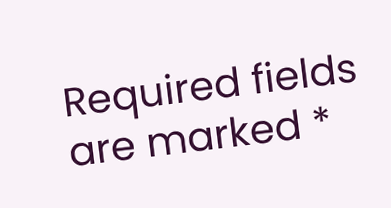Required fields are marked *